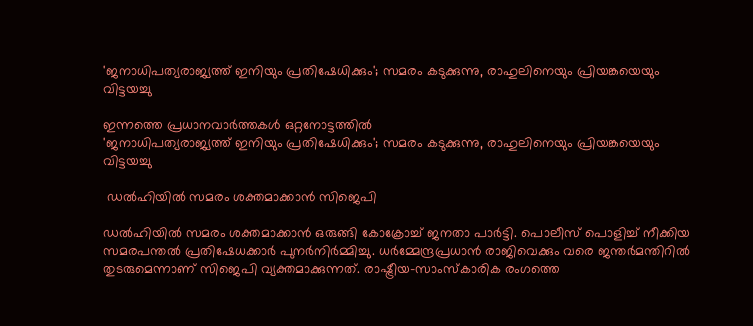'ജനാധിപത്യരാജ്യത്ത് ഇനിയും പ്രതിഷേധിക്കും'; സമരം കടുക്കുന്നു, രാഹുലിനെയും പ്രിയങ്കയെയും വിട്ടയച്ചു

ഇന്നത്തെ പ്രധാനവാര്‍ത്തകള്‍ ഒറ്റനോട്ടത്തില്‍
'ജനാധിപത്യരാജ്യത്ത് ഇനിയും പ്രതിഷേധിക്കും'; സമരം കടുക്കുന്നു, രാഹുലിനെയും പ്രിയങ്കയെയും വിട്ടയച്ചു

 ഡൽഹിയിൽ സമരം ശക്തമാക്കാൻ സിജെപി

ഡൽഹിയിൽ സമരം ശക്തമാക്കാൻ ഒരുങ്ങി കോക്രോച്ച് ജനതാ പാർട്ടി. പൊലീസ് പൊളിച്ച് നീക്കിയ സമരപന്തൽ പ്രതിഷേധക്കാർ പുനർനിർമ്മിച്ചു. ധർമ്മേന്ദ്രപ്രധാൻ രാജിവെക്കും വരെ ജന്തർമന്തിറിൽ തുടരുമെന്നാണ് സിജെപി വ്യക്തമാക്കുന്നത്. രാഷ്ട്രീയ-സാംസ്കാരിക രംഗത്തെ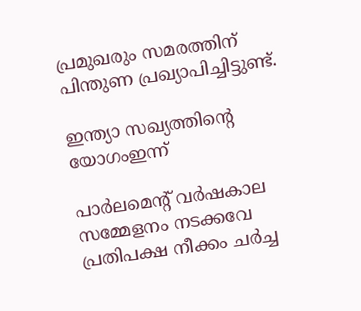പ്രമുഖരും സമരത്തിന് പിന്തുണ പ്രഖ്യാപിച്ചിട്ടുണ്ട്.

ഇന്ത്യാ സഖ്യത്തിൻ്റെ യോഗംഇന്ന്

പാർലമെൻ്റ് വർഷകാല സമ്മേളനം നടക്കവേ പ്രതിപക്ഷ നീക്കം ചർച്ച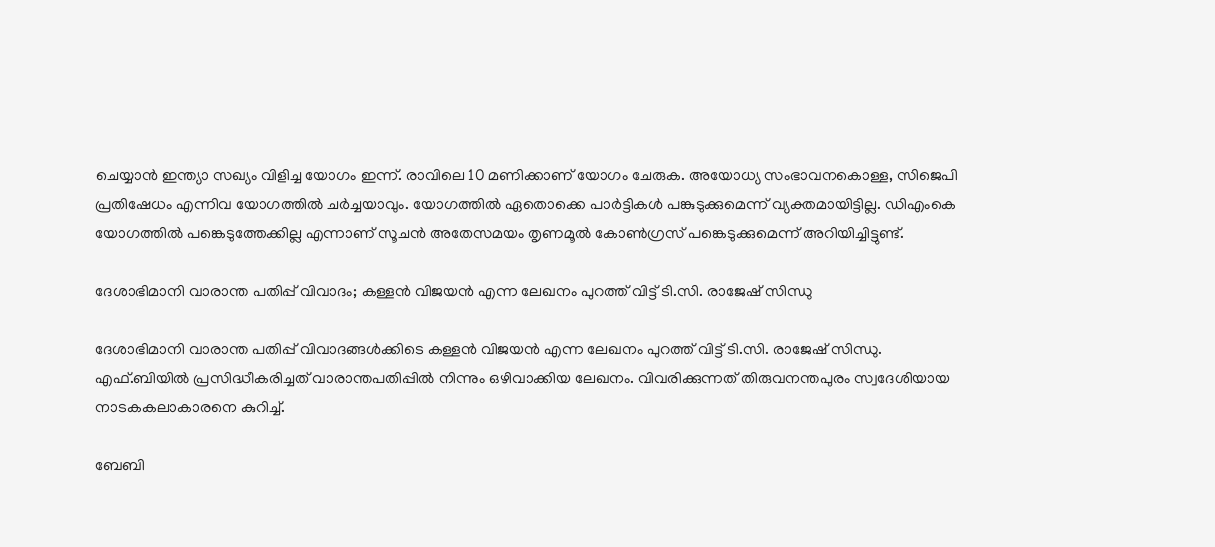ചെയ്യാൻ ഇന്ത്യാ സഖ്യം വിളിച്ച യോഗം ഇന്ന്. രാവിലെ 10 മണിക്കാണ് യോഗം ചേരുക. അയോധ്യ സംഭാവനകൊള്ള, സിജെപി പ്രതിഷേധം എന്നിവ യോഗത്തിൽ ചർച്ചയാവും. യോഗത്തിൽ ഏതൊക്കെ പാർട്ടികൾ പങ്കുടുക്കുമെന്ന് വ്യക്തമായിട്ടില്ല. ഡിഎംകെ യോഗത്തിൽ പങ്കെടുത്തേക്കില്ല എന്നാണ് സൂചൻ അതേസമയം തൃണമൂൽ കോൺഗ്രസ് പങ്കെടുക്കുമെന്ന് അറിയിച്ചിട്ടുണ്ട്.

ദേശാഭിമാനി വാരാന്ത പതിപ്പ് വിവാദം; കള്ളൻ വിജയൻ എന്ന ലേഖനം പുറത്ത് വിട്ട് ടി.സി. രാജേഷ് സിന്ധു

ദേശാഭിമാനി വാരാന്ത പതിപ്പ് വിവാദങ്ങൾക്കിടെ കള്ളൻ വിജയൻ എന്ന ലേഖനം പുറത്ത് വിട്ട് ടി.സി. രാജേഷ് സിന്ധു. എഫ്.ബിയിൽ പ്രസിദ്ധീകരിച്ചത് വാരാന്തപതിപ്പിൽ നിന്നും ഒഴിവാക്കിയ ലേഖനം. വിവരിക്കുന്നത് തിരുവനന്തപുരം സ്വദേശിയായ നാടകകലാകാരനെ കുറിച്ച്.

ബേബി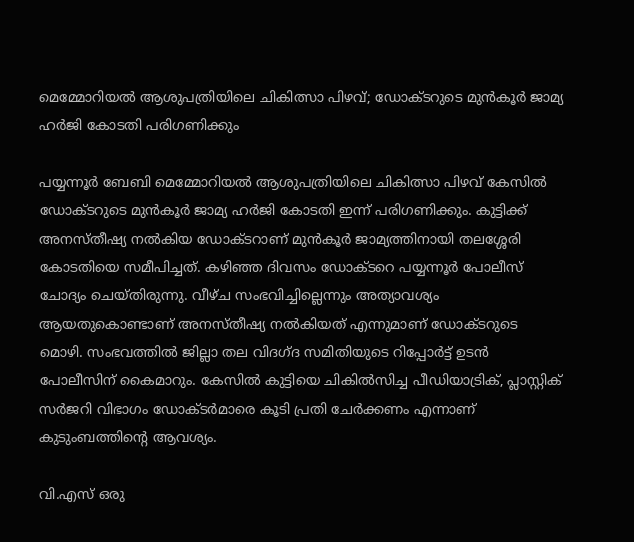മെമ്മോറിയൽ ആശുപത്രിയിലെ ചികിത്സാ പിഴവ്; ഡോക്ടറുടെ മുൻ‌കൂർ ജാമ്യ ഹർജി കോടതി പരിഗണിക്കും

പയ്യന്നൂർ ബേബി മെമ്മോറിയൽ ആശുപത്രിയിലെ ചികിത്സാ പിഴവ് കേസിൽ ഡോക്ടറുടെ മുൻ‌കൂർ ജാമ്യ ഹർജി കോടതി ഇന്ന് പരിഗണിക്കും. കുട്ടിക്ക് അനസ്തീഷ്യ നൽകിയ ഡോക്ടറാണ് മുൻ‌കൂർ ജാമ്യത്തിനായി തലശ്ശേരി കോടതിയെ സമീപിച്ചത്. കഴിഞ്ഞ ദിവസം ഡോക്ടറെ പയ്യന്നൂർ പോലീസ് ചോദ്യം ചെയ്തിരുന്നു. വീഴ്ച സംഭവിച്ചില്ലെന്നും അത്യാവശ്യം ആയതുകൊണ്ടാണ് അനസ്തീഷ്യ നൽകിയത് എന്നുമാണ് ഡോക്ടറുടെ മൊഴി. സംഭവത്തിൽ ജില്ലാ തല വിദഗ്ദ സമിതിയുടെ റിപ്പോർട്ട് ഉടൻ പോലീസിന് കൈമാറും. കേസിൽ കുട്ടിയെ ചികിൽസിച്ച പീഡിയാട്രിക്, പ്ലാസ്റ്റിക് സർജറി വിഭാഗം ഡോക്ടർമാരെ കൂടി പ്രതി ചേർക്കണം എന്നാണ് കുടുംബത്തിന്റെ ആവശ്യം.

വി.എസ് ഒരു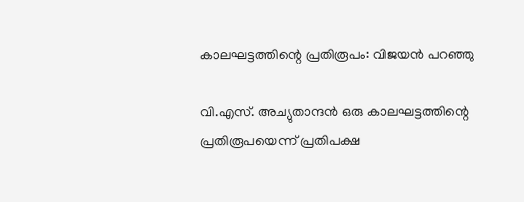കാലഘട്ടത്തിന്റെ പ്രതിരൂപം: വിജയൻ പറഞ്ഞു

വി.എസ്. അച്യുതാന്ദൻ ഒരു കാലഘട്ടത്തിന്റെ പ്രതിരൂപയെന്ന് പ്രതിപക്ഷ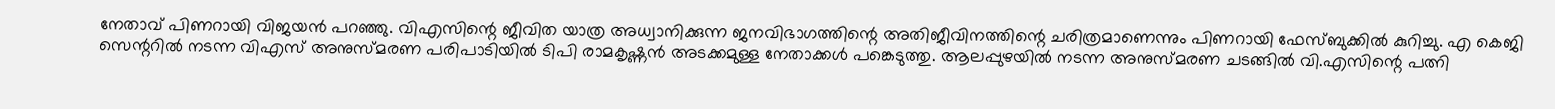നേതാവ് പിണറായി വിജയൻ പറഞ്ഞു. വിഎസിന്റെ ജീവിത യാത്ര അധ്വാനിക്കുന്ന ജനവിഭാഗത്തിന്റെ അതിജീവിനത്തിന്റെ ചരിത്രമാണെന്നും പിണറായി ഫേസ്ബുക്കിൽ കുറിച്ചു. എ കെജി സെന്ററിൽ നടന്ന വിഎസ് അനുസ്മരണ പരിപാടിയിൽ ടിപി രാമകൃഷ്ണൻ അടക്കമുള്ള നേതാക്കൾ പങ്കെടുത്തു. ആലപ്പുഴയിൽ നടന്ന അനുസ്മരണ ചടങ്ങിൽ വി.എസിന്റെ പത്നി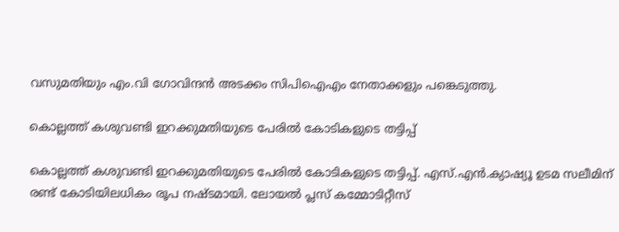വസുമതിയും എം.വി ഗോവിന്ദൻ അടക്കം സിപിഐഎം നേതാക്കളും പങ്കെടുത്തു.

കൊല്ലത്ത് കശുവണ്ടി ഇറക്കുമതിയുടെ പേരിൽ കോടികളുടെ തട്ടിപ്പ്

കൊല്ലത്ത് കശുവണ്ടി ഇറക്കുമതിയുടെ പേരിൽ കോടികളുടെ തട്ടിപ്പ്. എസ്.എൻ.ക്യാഷ്യൂ ഉടമ സലീമിന് രണ്ട് കോടിയിലധികം രൂപ നഷ്ടമായി. ലോയൽ പ്ലസ് കമ്മോടിറ്റീസ്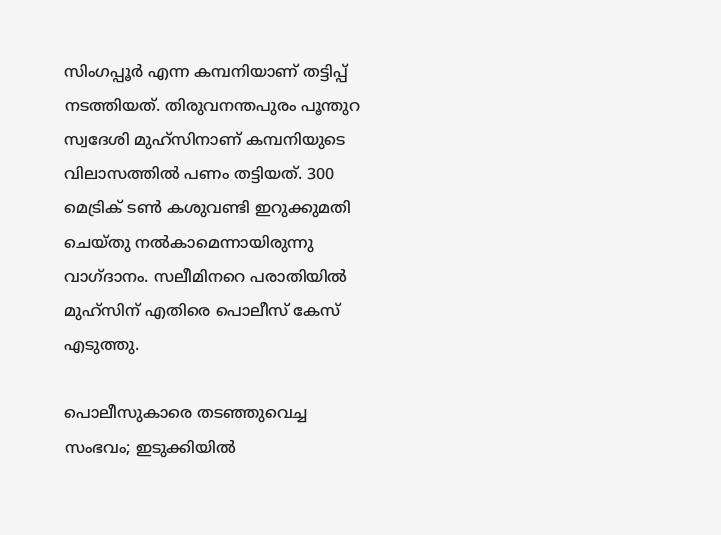സിംഗപ്പൂർ എന്ന കമ്പനിയാണ് തട്ടിപ്പ് നടത്തിയത്. തിരുവനന്തപുരം പൂന്തുറ സ്വദേശി മുഹ്സിനാണ് കമ്പനിയുടെ വിലാസത്തിൽ പണം തട്ടിയത്. 300 മെട്രിക് ടൺ കശുവണ്ടി ഇറുക്കുമതി ചെയ്തു നൽകാമെന്നായിരുന്നു വാഗ്ദാനം. സലീമിനറെ പരാതിയിൽ മുഹ്സിന് എതിരെ പൊലീസ് കേസ് എടുത്തു.

പൊലീസുകാരെ തടഞ്ഞുവെച്ച സംഭവം; ഇടുക്കിയിൽ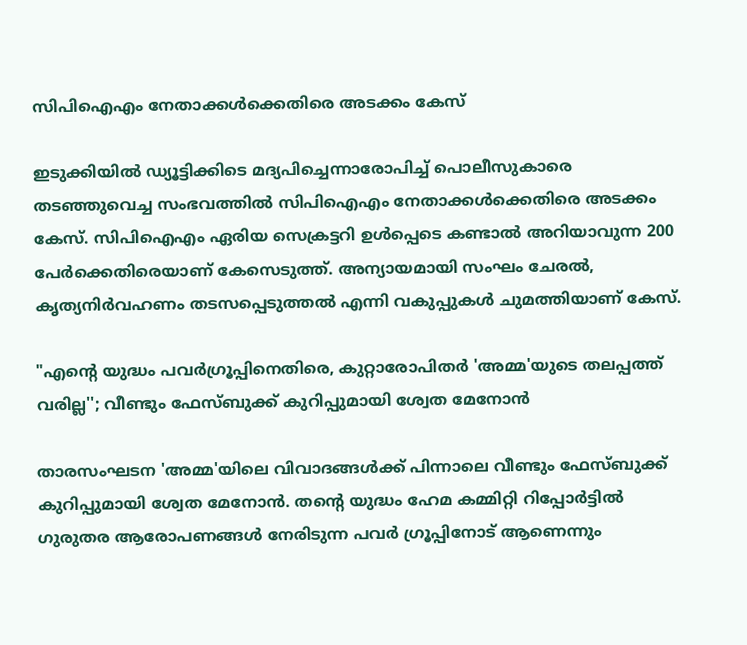സിപിഐഎം നേതാക്കൾക്കെതിരെ അടക്കം കേസ്

ഇടുക്കിയിൽ ഡ്യൂട്ടിക്കിടെ മദ്യപിച്ചെന്നാരോപിച്ച് പൊലീസുകാരെ തടഞ്ഞുവെച്ച സംഭവത്തിൽ സിപിഐഎം നേതാക്കൾക്കെതിരെ അടക്കം കേസ്. സിപിഐഎം ഏരിയ സെക്രട്ടറി ഉൾപ്പെടെ കണ്ടാൽ അറിയാവുന്ന 200 പേർക്കെതിരെയാണ് കേസെടുത്ത്. അന്യായമായി സംഘം ചേരൽ, കൃത്യനിർവഹണം തടസപ്പെടുത്തൽ എന്നി വകുപ്പുകൾ ചുമത്തിയാണ് കേസ്.

"എൻ്റെ യുദ്ധം പവര്‍ഗ്രൂപ്പിനെതിരെ, കുറ്റാരോപിതര്‍ 'അമ്മ'യുടെ തലപ്പത്ത് വരില്ല''; വീണ്ടും ഫേസ്ബുക്ക് കുറിപ്പുമായി ശ്വേത മേനോന്‍

താരസംഘടന 'അമ്മ'യിലെ വിവാദങ്ങള്‍ക്ക് പിന്നാലെ വീണ്ടും ഫേസ്ബുക്ക് കുറിപ്പുമായി ശ്വേത മേനോന്‍. തന്റെ യുദ്ധം ഹേമ കമ്മിറ്റി റിപ്പോര്‍ട്ടില്‍ ഗുരുതര ആരോപണങ്ങള്‍ നേരിടുന്ന പവര്‍ ഗ്രൂപ്പിനോട് ആണെന്നും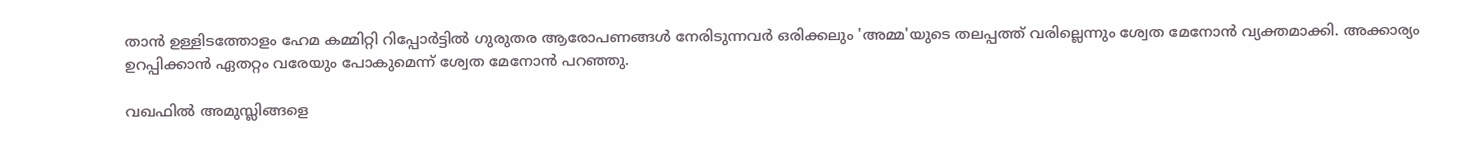താന്‍ ഉള്ളിടത്തോളം ഹേമ കമ്മിറ്റി റിപ്പോര്‍ട്ടില്‍ ഗുരുതര ആരോപണങ്ങള്‍ നേരിടുന്നവര്‍ ഒരിക്കലും 'അമ്മ'യുടെ തലപ്പത്ത് വരില്ലെന്നും ശ്വേത മേനോന്‍ വ്യക്തമാക്കി. അക്കാര്യം ഉറപ്പിക്കാന്‍ ഏതറ്റം വരേയും പോകുമെന്ന് ശ്വേത മേനോന്‍ പറഞ്ഞു.

വഖഫിൽ അമുസ്ലിങ്ങളെ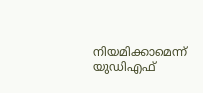നിയമിക്കാമെന്ന് യുഡിഎഫ്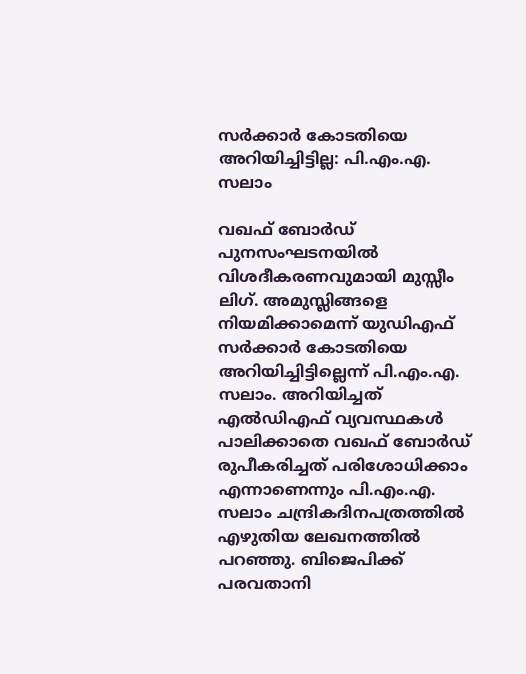സർക്കാർ കോടതിയെ അറിയിച്ചിട്ടില്ല: പി.എം.എ. സലാം

വഖഫ് ബോർഡ് പുനസംഘടനയിൽ വിശദീകരണവുമായി മുസ്സീം ലിഗ്. അമുസ്ലിങ്ങളെ നിയമിക്കാമെന്ന് യുഡിഎഫ് സർക്കാർ കോടതിയെ അറിയിച്ചിട്ടില്ലെന്ന് പി.എം.എ. സലാം. അറിയിച്ചത് എൽഡിഎഫ് വ്യവസ്ഥകൾ പാലിക്കാതെ വഖഫ് ബോർഡ് രുപീകരിച്ചത് പരിശോധിക്കാം എന്നാണെന്നും പി.എം.എ. സലാം ചന്ദ്രികദിനപത്രത്തിൽ എഴുതിയ ലേഖനത്തിൽ പറഞ്ഞു. ബിജെപിക്ക് പരവതാനി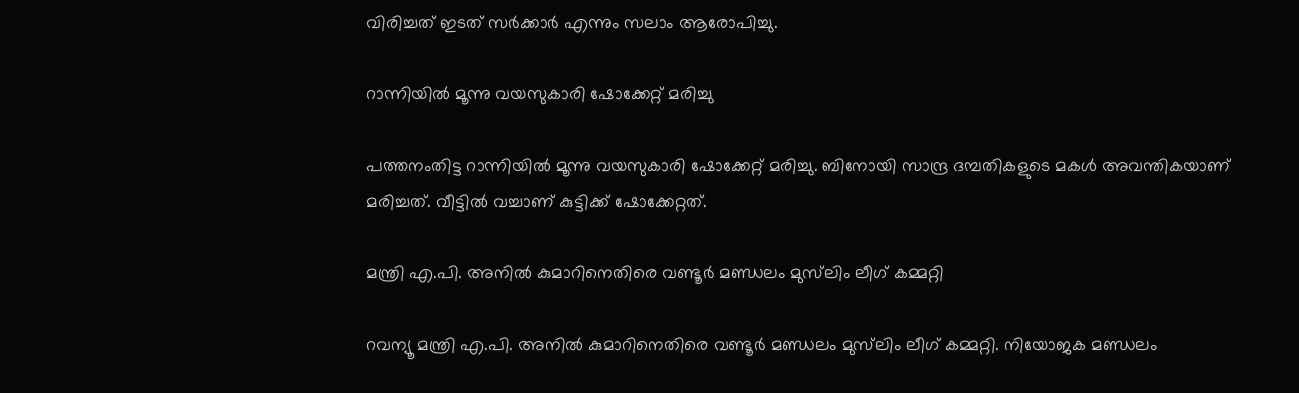വിരിച്ചത് ഇടത് സർക്കാർ എന്നും സലാം ആരോപിച്ചു.

റാന്നിയിൽ മൂന്നു വയസുകാരി ഷോക്കേറ്റ് മരിച്ചു

പത്തനംതിട്ട റാന്നിയിൽ മൂന്നു വയസുകാരി ഷോക്കേറ്റ് മരിച്ചു. ബിനോയി സാന്ദ്ര ദമ്പതികളുടെ മകൾ അവന്തികയാണ് മരിച്ചത്. വീട്ടിൽ വച്ചാണ് കുട്ടിക്ക് ഷോക്കേറ്റത്.

മന്ത്രി എ.പി. അനിൽ കുമാറിനെതിരെ വണ്ടൂർ മണ്ഡലം മുസ്‌ലിം ലീഗ് കമ്മറ്റി

റവന്യൂ മന്ത്രി എ.പി. അനിൽ കുമാറിനെതിരെ വണ്ടൂർ മണ്ഡലം മുസ്‌ലിം ലീഗ് കമ്മറ്റി. നിയോജക മണ്ഡലം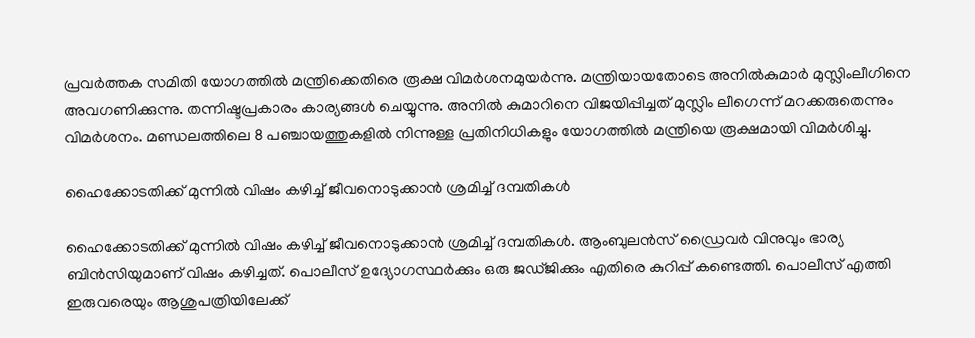പ്രവർത്തക സമിതി യോഗത്തിൽ മന്ത്രിക്കെതിരെ രൂക്ഷ വിമർശനമുയർന്നു. മന്ത്രിയായതോടെ അനിൽകുമാർ മുസ്ലിംലീഗിനെ അവഗണിക്കുന്നു. തന്നിഷ്ടപ്രകാരം കാര്യങ്ങൾ ചെയ്യുന്നു. അനിൽ കുമാറിനെ വിജയിപ്പിച്ചത് മുസ്ലിം ലീഗെന്ന് മറക്കരുതെന്നും വിമർശനം. മണ്ഡലത്തിലെ 8 പഞ്ചായത്തുകളിൽ നിന്നുള്ള പ്രതിനിധികളും യോഗത്തിൽ മന്ത്രിയെ രൂക്ഷമായി വിമർശിച്ചു.

ഹൈക്കോടതിക്ക് മുന്നിൽ വിഷം കഴിച്ച് ജീവനൊടുക്കാൻ ശ്രമിച്ച് ദമ്പതികൾ

ഹൈക്കോടതിക്ക് മുന്നിൽ വിഷം കഴിച്ച് ജീവനൊടുക്കാൻ ശ്രമിച്ച് ദമ്പതികൾ. ആംബുലൻസ് ഡ്രൈവർ വിനുവും ഭാര്യ ബിൻസിയുമാണ് വിഷം കഴിച്ചത്. പൊലീസ് ഉദ്യോഗസ്ഥർക്കും ഒരു ജഡ്ജിക്കും എതിരെ കുറിപ്പ് കണ്ടെത്തി. പൊലീസ് എത്തി ഇരുവരെയും ആശുപത്രിയിലേക്ക്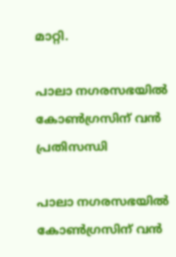മാറ്റി.

പാലാ നഗരസഭയിൽ കോൺഗ്രസിന് വൻ പ്രതിസന്ധി

പാലാ നഗരസഭയിൽ കോൺഗ്രസിന് വൻ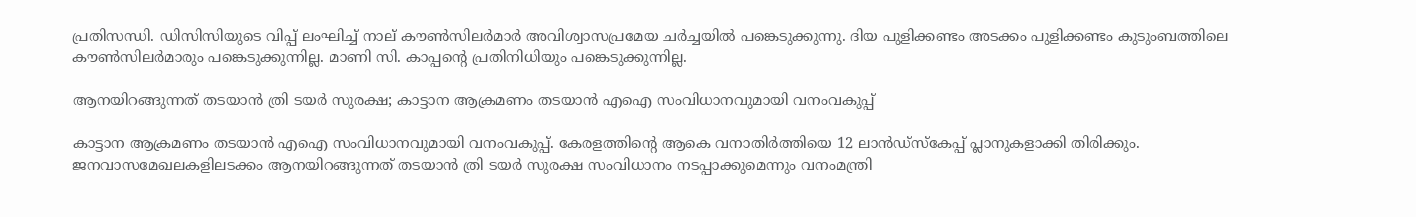പ്രതിസന്ധി. ഡിസിസിയുടെ വിപ്പ് ലംഘിച്ച് നാല് കൗൺസിലർമാർ അവിശ്വാസപ്രമേയ ചർച്ചയിൽ പങ്കെടുക്കുന്നു. ദിയ പുളിക്കണ്ടം അടക്കം പുളിക്കണ്ടം കുടുംബത്തിലെ കൗൺസിലർമാരും പങ്കെടുക്കുന്നില്ല. മാണി സി. കാപ്പന്റെ പ്രതിനിധിയും പങ്കെടുക്കുന്നില്ല.

ആനയിറങ്ങുന്നത് തടയാന്‍ ത്രി ടയര്‍ സുരക്ഷ; കാട്ടാന ആക്രമണം തടയാന്‍ എഐ സംവിധാനവുമായി വനംവകുപ്പ്

കാട്ടാന ആക്രമണം തടയാന്‍ എഐ സംവിധാനവുമായി വനംവകുപ്പ്. കേരളത്തിന്റെ ആകെ വനാതിർത്തിയെ 12 ലാൻഡ്സ്കേപ്പ് പ്ലാനുകളാക്കി തിരിക്കും. ജനവാസമേഖലകളിലടക്കം ആനയിറങ്ങുന്നത് തടയാന്‍ ത്രി ടയര്‍ സുരക്ഷ സംവിധാനം നടപ്പാക്കുമെന്നും വനംമന്ത്രി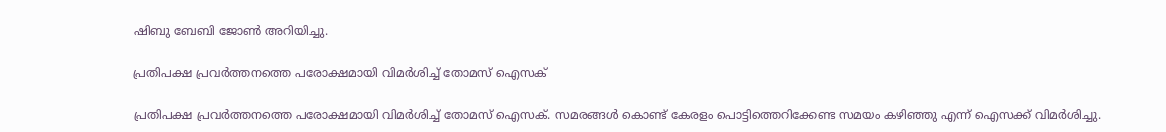ഷിബു ബേബി ജോൺ അറിയിച്ചു.

പ്രതിപക്ഷ പ്രവർത്തനത്തെ പരോക്ഷമായി വിമർശിച്ച് തോമസ് ഐസക്

പ്രതിപക്ഷ പ്രവർത്തനത്തെ പരോക്ഷമായി വിമർശിച്ച് തോമസ് ഐസക്. സമരങ്ങൾ കൊണ്ട് കേരളം പൊട്ടിത്തെറിക്കേണ്ട സമയം കഴിഞ്ഞു എന്ന് ഐസക്ക് വിമർശിച്ചു.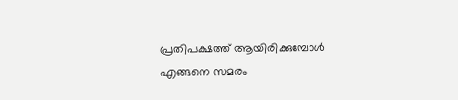പ്രതിപക്ഷത്ത് ആയിരിക്കുമ്പോൾ എങ്ങനെ സമരം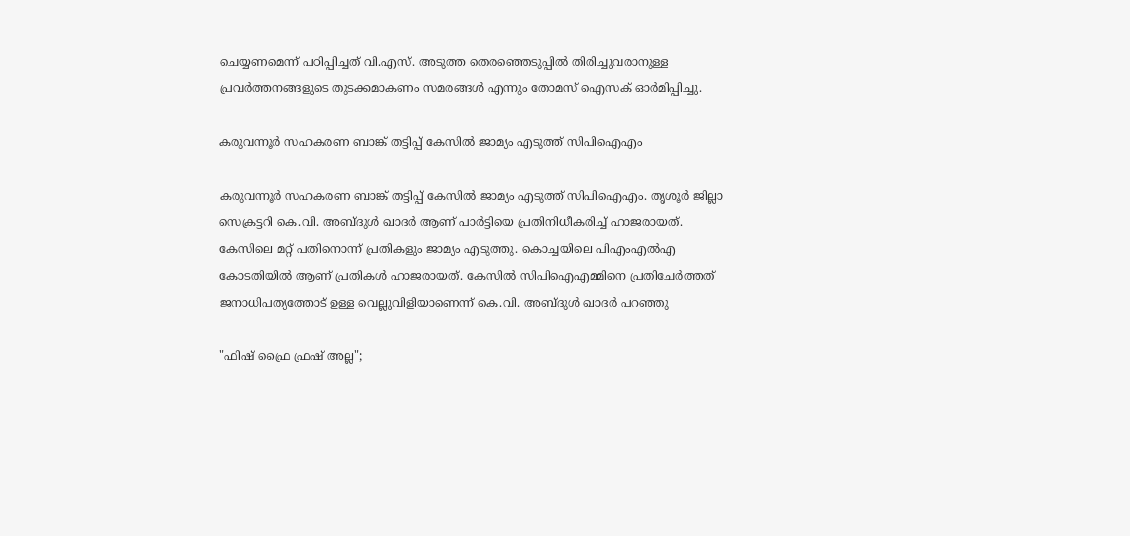ചെയ്യണമെന്ന് പഠിപ്പിച്ചത് വി.എസ്. അടുത്ത തെരഞ്ഞെടുപ്പിൽ തിരിച്ചുവരാനുള്ള പ്രവർത്തനങ്ങളുടെ തുടക്കമാകണം സമരങ്ങൾ എന്നും തോമസ് ഐസക് ഓർമിപ്പിച്ചു.

കരുവന്നൂർ സഹകരണ ബാങ്ക് തട്ടിപ്പ് കേസിൽ ജാമ്യം എടുത്ത് സിപിഐഎം

കരുവന്നൂർ സഹകരണ ബാങ്ക് തട്ടിപ്പ് കേസിൽ ജാമ്യം എടുത്ത് സിപിഐഎം. തൃശൂർ ജില്ലാ സെക്രട്ടറി കെ.വി. അബ്ദുൾ ഖാദർ ആണ് പാർട്ടിയെ പ്രതിനിധീകരിച്ച് ഹാജരായത്. കേസിലെ മറ്റ് പതിനൊന്ന് പ്രതികളും ജാമ്യം എടുത്തു. കൊച്ചയിലെ പിഎംഎൽഎ കോടതിയിൽ ആണ് പ്രതികൾ ഹാജരായത്. കേസിൽ സിപിഐഎമ്മിനെ പ്രതിചേർത്തത് ജനാധിപത്യത്തോട് ഉള്ള വെല്ലുവിളിയാണെന്ന് കെ.വി. അബ്ദുൾ ഖാദർ പറഞ്ഞു

"ഫിഷ് ഫ്രൈ ഫ്രഷ് അല്ല";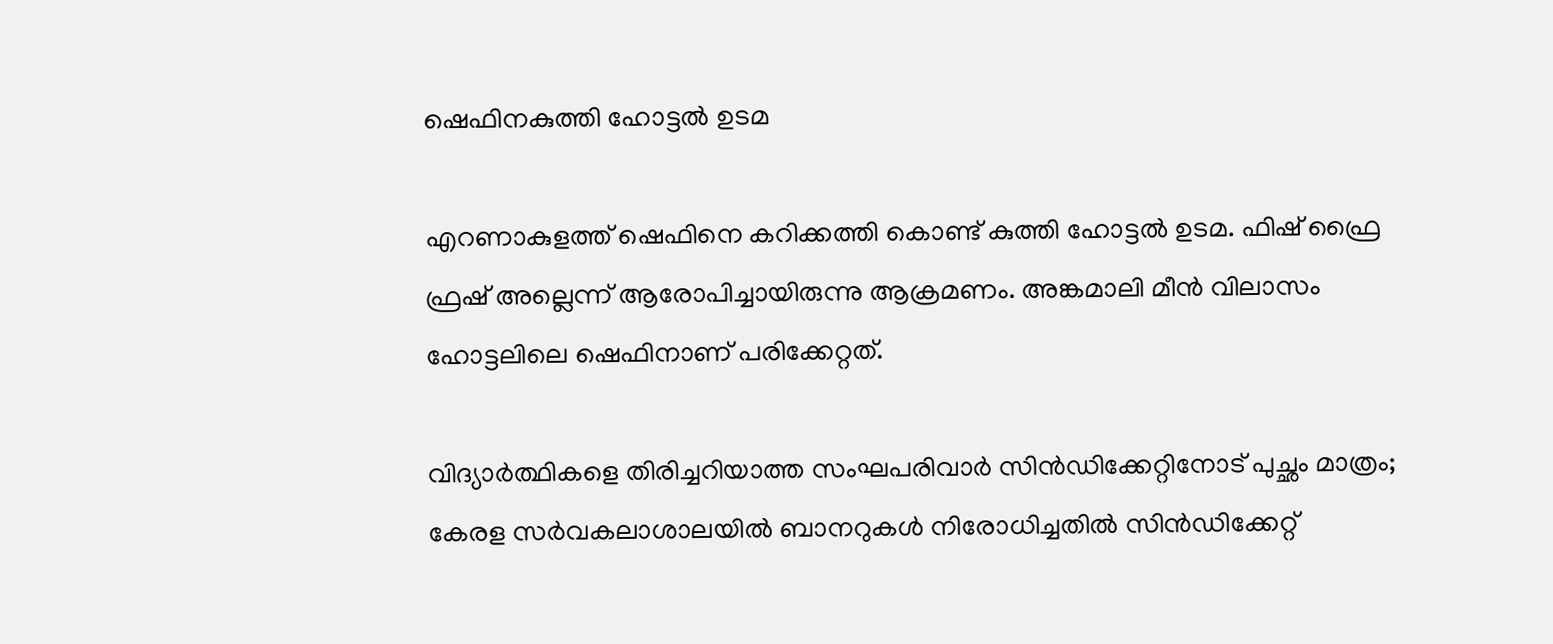ഷെഫിനകുത്തി ഹോട്ടൽ ഉടമ

എറണാകുളത്ത് ഷെഫിനെ കറിക്കത്തി കൊണ്ട് കുത്തി ഹോട്ടൽ ഉടമ. ഫിഷ് ഫ്രൈ ഫ്രഷ് അല്ലെന്ന് ആരോപിച്ചായിരുന്നു ആക്രമണം. അങ്കമാലി മീൻ വിലാസം ഹോട്ടലിലെ ഷെഫിനാണ് പരിക്കേറ്റത്.

വിദ്യാർത്ഥികളെ തിരിച്ചറിയാത്ത സംഘപരിവാർ സിൻഡിക്കേറ്റിനോട് പുച്ഛം മാത്രം; കേരള സർവകലാശാലയിൽ ബാനറുകൾ നിരോധിച്ചതിൽ സിൻഡിക്കേറ്റ്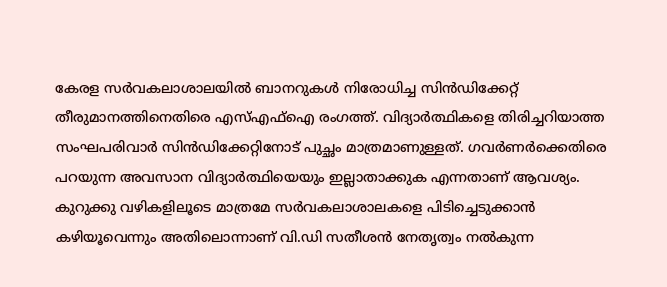കേരള സർവകലാശാലയിൽ ബാനറുകൾ നിരോധിച്ച സിൻഡിക്കേറ്റ് തീരുമാനത്തിനെതിരെ എസ്എഫ്ഐ രംഗത്ത്. വിദ്യാർത്ഥികളെ തിരിച്ചറിയാത്ത സംഘപരിവാർ സിൻഡിക്കേറ്റിനോട് പുച്ഛം മാത്രമാണുള്ളത്. ഗവർണർക്കെതിരെ പറയുന്ന അവസാന വിദ്യാർത്ഥിയെയും ഇല്ലാതാക്കുക എന്നതാണ് ആവശ്യം. കുറുക്കു വഴികളിലൂടെ മാത്രമേ സർവകലാശാലകളെ പിടിച്ചെടുക്കാൻ കഴിയൂവെന്നും അതിലൊന്നാണ് വി.ഡി സതീശൻ നേതൃത്വം നൽകുന്ന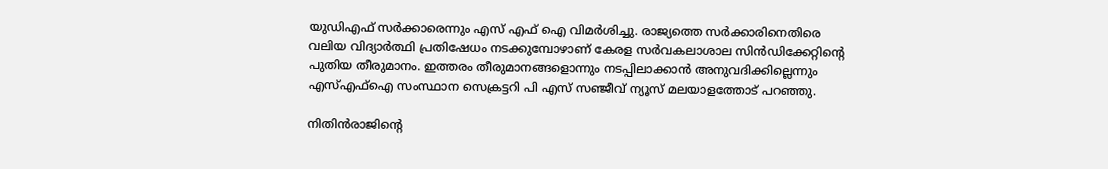യുഡിഎഫ് സർക്കാരെന്നും എസ് എഫ് ഐ വിമർശിച്ചു. രാജ്യത്തെ സർക്കാരിനെതിരെ വലിയ വിദ്യാർത്ഥി പ്രതിഷേധം നടക്കുമ്പോഴാണ് കേരള സർവകലാശാല സിൻഡിക്കേറ്റിൻ്റെ പുതിയ തീരുമാനം. ഇത്തരം തീരുമാനങ്ങളൊന്നും നടപ്പിലാക്കാൻ അനുവദിക്കില്ലെന്നും എസ്എഫ്ഐ സംസ്ഥാന സെക്രട്ടറി പി എസ് സഞ്ജീവ് ന്യൂസ് മലയാളത്തോട് പറഞ്ഞു.

നിതിൻരാജിൻ്റെ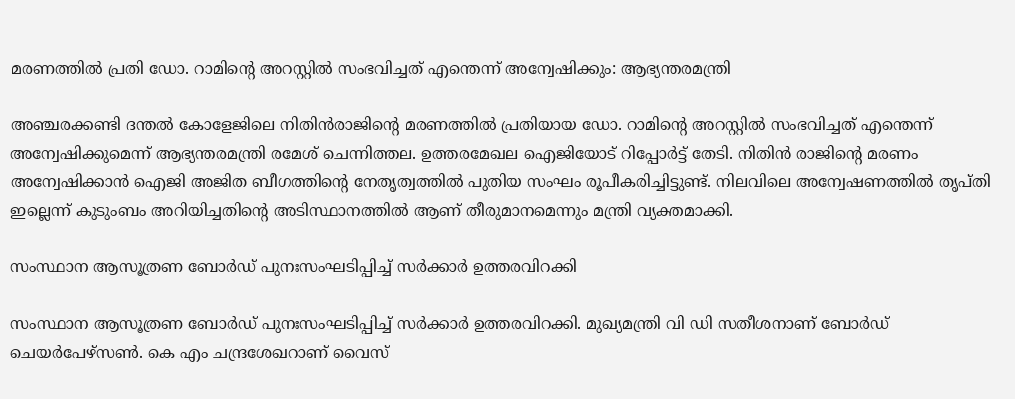മരണത്തിൽ പ്രതി ഡോ. റാമിൻ്റെ അറസ്റ്റിൽ സംഭവിച്ചത് എന്തെന്ന് അന്വേഷിക്കും: ആഭ്യന്തരമന്ത്രി

അഞ്ചരക്കണ്ടി ദന്തൽ കോളേജിലെ നിതിൻരാജിൻ്റെ മരണത്തിൽ പ്രതിയായ ഡോ. റാമിൻ്റെ അറസ്റ്റിൽ സംഭവിച്ചത് എന്തെന്ന് അന്വേഷിക്കുമെന്ന് ആഭ്യന്തരമന്ത്രി രമേശ് ചെന്നിത്തല. ഉത്തരമേഖല ഐജിയോട് റിപ്പോർട്ട് തേടി. നിതിൻ രാജിൻ്റെ മരണം അന്വേഷിക്കാൻ ഐജി അജിത ബീഗത്തിൻ്റെ നേതൃത്വത്തിൽ പുതിയ സംഘം രൂപീകരിച്ചിട്ടുണ്ട്. നിലവിലെ അന്വേഷണത്തിൽ തൃപ്തി ഇല്ലെന്ന് കുടുംബം അറിയിച്ചതിൻ്റെ അടിസ്ഥാനത്തിൽ ആണ് തീരുമാനമെന്നും മന്ത്രി വ്യക്തമാക്കി.

സംസ്ഥാന ആസൂത്രണ ബോർഡ് പുനഃസംഘടിപ്പിച്ച് സർക്കാർ ഉത്തരവിറക്കി

സംസ്ഥാന ആസൂത്രണ ബോർഡ് പുനഃസംഘടിപ്പിച്ച് സർക്കാർ ഉത്തരവിറക്കി. മുഖ്യമന്ത്രി വി ഡി സതീശനാണ് ബോർഡ് ചെയർപേഴ്സൺ. കെ എം ചന്ദ്രശേഖറാണ് വൈസ്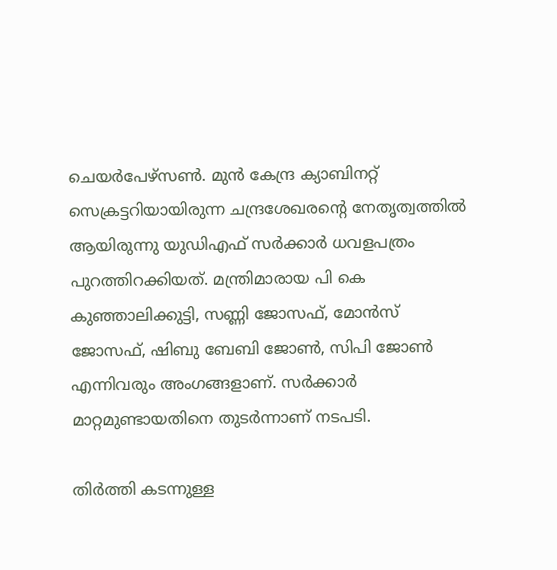ചെയർപേഴ്സൺ. മുൻ കേന്ദ്ര ക്യാബിനറ്റ് സെക്രട്ടറിയായിരുന്ന ചന്ദ്രശേഖരന്റെ നേതൃത്വത്തിൽ ആയിരുന്നു യുഡിഎഫ് സർക്കാർ ധവളപത്രം പുറത്തിറക്കിയത്. മന്ത്രിമാരായ പി കെ കുഞ്ഞാലിക്കുട്ടി, സണ്ണി ജോസഫ്, മോൻസ് ജോസഫ്, ഷിബു ബേബി ജോൺ, സിപി ജോൺ എന്നിവരും അംഗങ്ങളാണ്. സർക്കാർ മാറ്റമുണ്ടായതിനെ തുടർന്നാണ് നടപടി.

തിർത്തി കടന്നുള്ള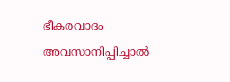ഭീകരവാദം അവസാനിപ്പിച്ചാൽ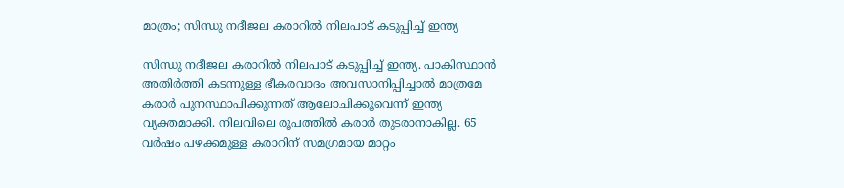മാത്രം; സിന്ധു നദീജല കരാറിൽ നിലപാട് കടുപ്പിച്ച് ഇന്ത്യ

സിന്ധു നദീജല കരാറിൽ നിലപാട് കടുപ്പിച്ച് ഇന്ത്യ. പാകിസ്ഥാൻ അതിർത്തി കടന്നുള്ള ഭീകരവാദം അവസാനിപ്പിച്ചാൽ മാത്രമേ കരാർ പുനസ്ഥാപിക്കുന്നത് ആലോചിക്കൂവെന്ന് ഇന്ത്യ വ്യക്തമാക്കി. നിലവിലെ രൂപത്തിൽ കരാർ തുടരാനാകില്ല. 65 വർഷം പഴക്കമുള്ള കരാറിന് സമഗ്രമായ മാറ്റം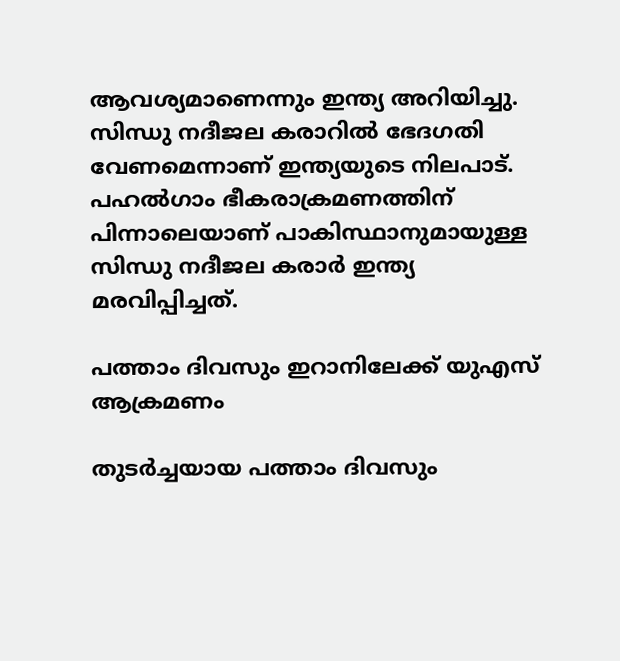ആവശ്യമാണെന്നും ഇന്ത്യ അറിയിച്ചു. സിന്ധു നദീജല കരാറിൽ ഭേദഗതി വേണമെന്നാണ് ഇന്ത്യയുടെ നിലപാട്. പഹൽഗാം ഭീകരാക്രമണത്തിന് പിന്നാലെയാണ് പാകിസ്ഥാനുമായുള്ള സിന്ധു നദീജല കരാർ ഇന്ത്യ മരവിപ്പിച്ചത്.

പത്താം ദിവസും ഇറാനിലേക്ക് യുഎസ് ആക്രമണം

തുടർച്ചയായ പത്താം ദിവസും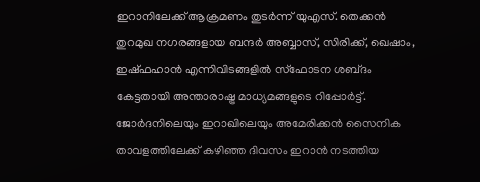ഇറാനിലേക്ക് ആക്രമണം തുടർന്ന് യുഎസ്. തെക്കൻ തുറമുഖ നഗരങ്ങളായ ബന്ദർ അബ്ബാസ്, സിരിക്ക്, ഖെഷാം, ഇഷ്ഫഹാൻ എന്നിവിടങ്ങളിൽ സ്ഫോടന ശബ്‌ദം കേട്ടതായി അന്താരാഷ്ട്ര മാധ്യമങ്ങളുടെ റിപ്പോർട്ട്. ജോർദനിലെയും ഇറാഖിലെയും അമേരിക്കൻ സൈനിക താവളത്തിലേക്ക് കഴിഞ്ഞ ദിവസം ഇറാൻ നടത്തിയ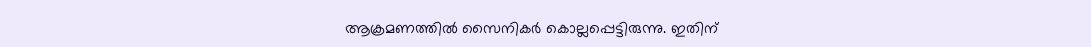ആക്രമണത്തിൽ സൈനികർ കൊല്ലപ്പെട്ടിരുന്നു. ഇതിന്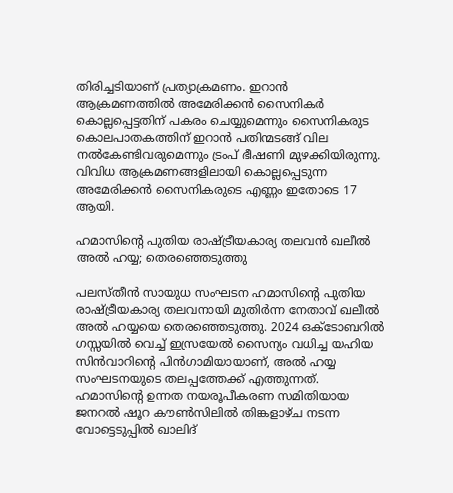തിരിച്ചടിയാണ് പ്രത്യാക്രമണം. ഇറാൻ ആക്രമണത്തിൽ അമേരിക്കൻ സൈനികർ കൊല്ലപ്പെട്ടതിന് പകരം ചെയ്യുമെന്നും സൈനികരുട കൊലപാതകത്തിന് ഇറാൻ പതിന്മടങ്ങ് വില നൽകേണ്ടിവരുമെന്നും ട്രംപ് ഭീഷണി മുഴക്കിയിരുന്നു. വിവിധ ആക്രമണങ്ങളിലായി കൊല്ലപ്പെടുന്ന അമേരിക്കൻ സൈനികരുടെ എണ്ണം ഇതോടെ 17 ആയി.

ഹമാസിന്റെ പുതിയ രാഷ്ട്രീയകാര്യ തലവൻ ഖലീൽ അൽ ഹയ്യ; തെരഞ്ഞെടുത്തു

പലസ്തീൻ സായുധ സംഘടന ഹമാസിന്റെ പുതിയ രാഷ്ട്രീയകാര്യ തലവനായി മുതിർന്ന നേതാവ് ഖലീൽ അൽ ഹയ്യയെ തെരഞ്ഞെടുത്തു. 2024 ഒക്ടോബറിൽ ഗസ്സയിൽ വെച്ച് ഇസ്രയേൽ സൈന്യം വധിച്ച യഹിയ സിൻവാറിന്റെ പിൻഗാമിയായാണ്, അൽ ഹയ്യ സംഘടനയുടെ തലപ്പത്തേക്ക് എത്തുന്നത്. ഹമാസിന്റെ ഉന്നത നയരൂപീകരണ സമിതിയായ ജനറൽ ഷൂറ കൗൺസിലിൽ തിങ്കളാഴ്ച നടന്ന വോട്ടെടുപ്പിൽ ഖാലിദ്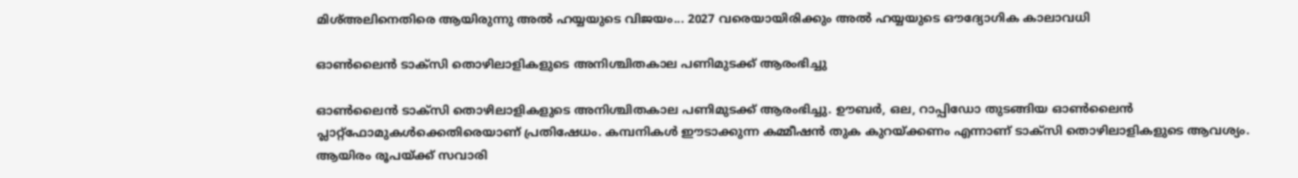മിശ്അലിനെതിരെ ആയിരുന്നു അൽ ഹയ്യയുടെ വിജയം... 2027 വരെയായിരിക്കും അൽ ഹയ്യയുടെ ഔദ്യോഗിക കാലാവധി

ഓൺലൈൻ ടാക്സി തൊഴിലാളികളുടെ അനിശ്ചിതകാല പണിമുടക്ക് ആരംഭിച്ചു

ഓൺലൈൻ ടാക്സി തൊഴിലാളികളുടെ അനിശ്ചിതകാല പണിമുടക്ക് ആരംഭിച്ചു. ഊബർ, ഒല, റാപ്പിഡോ തുടങ്ങിയ ഓൺലൈൻ പ്ലാറ്റ്ഫോമുകൾക്കെതിരെയാണ് പ്രതിഷേധം. കമ്പനികൾ ഈടാക്കുന്ന കമ്മീഷൻ തുക കുറയ്ക്കണം എന്നാണ് ടാക്സി തൊഴിലാളികളുടെ ആവശ്യം. ആയിരം രൂപയ്ക്ക് സവാരി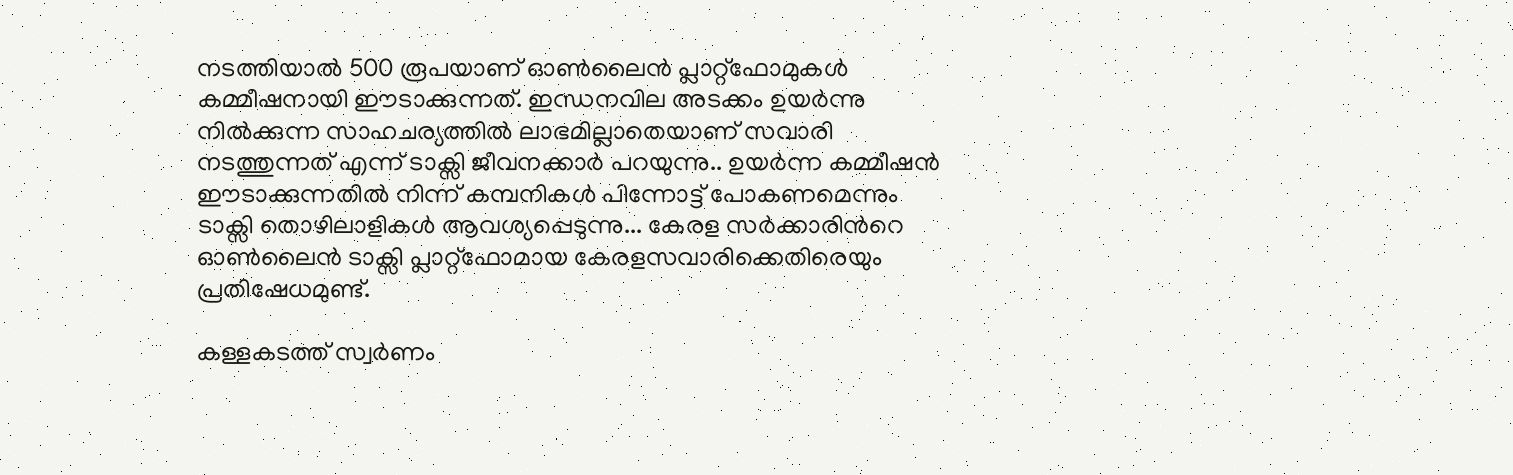നടത്തിയാൽ 500 രൂപയാണ് ഓൺലൈൻ പ്ലാറ്റ്ഫോമുകൾ കമ്മീഷനായി ഈടാക്കുന്നത്. ഇന്ധനവില അടക്കം ഉയർന്നു നിൽക്കുന്ന സാഹചര്യത്തിൽ ലാഭമില്ലാതെയാണ് സവാരി നടത്തുന്നത് എന്ന് ടാക്സി ജീവനക്കാർ പറയുന്നു.. ഉയർന്ന കമ്മീഷൻ ഈടാക്കുന്നതിൽ നിന്ന് കമ്പനികൾ പിന്നോട്ട് പോകണമെന്നും ടാക്സി തൊഴിലാളികൾ ആവശ്യപ്പെടുന്നു... കേരള സർക്കാരിൻറെ ഓൺലൈൻ ടാക്സി പ്ലാറ്റ്ഫോമായ കേരളസവാരിക്കെതിരെയും പ്രതിഷേധമുണ്ട്.

കള്ളകടത്ത് സ്വർണം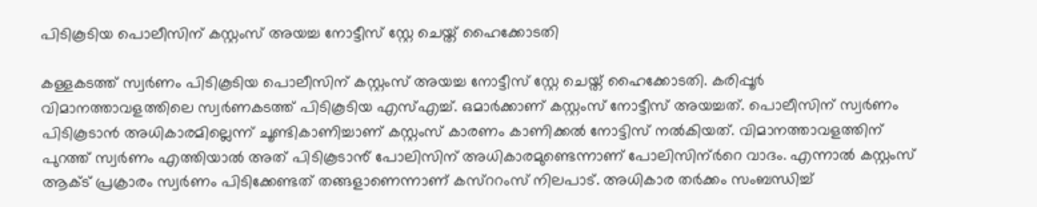പിടികൂടിയ പൊലീസിന് കസ്റ്റംസ് അയച്ച നോട്ടീസ് സ്റ്റേ ചെയ്ത് ഹൈക്കോടതി

കള്ളകടത്ത് സ്വർണം പിടികൂടിയ പൊലീസിന് കസ്റ്റംസ് അയച്ച നോട്ടീസ് സ്റ്റേ ചെയ്ത് ഹൈക്കോടതി. കരിപ്പൂർ വിമാനത്താവളത്തിലെ സ്വർണകടത്ത് പിടികൂടിയ എസ്എച്ച്. ഒമാർക്കാണ് കസ്റ്റംസ് നോട്ടീസ് അയച്ചത്. പൊലീസിന് സ്വർണം പിടികൂടാൻ അധികാരമില്ലെന്ന് ചൂണ്ടികാണിച്ചാണ് കസ്റ്റംസ് കാരണം കാണിക്കൽ നോട്ടിസ് നൽകിയത്. വിമാനത്താവളത്തിന് പുറത്ത് സ്വർണം എത്തിയാൽ അത് പിടികൂടാൻ് പോലിസിന് അധികാരമുണ്ടെന്നാണ് പോലിസിന്ർറെ വാദം. എന്നാൽ കസ്റ്റംസ് ആക്ട് പ്രക്രാരം സ്വർണം പിടിക്കേണ്ടത് തങ്ങളാണെന്നാണ് കസ്ററംസ് നിലപാട്. അധികാര തർക്കം സംബന്ധിച്ച്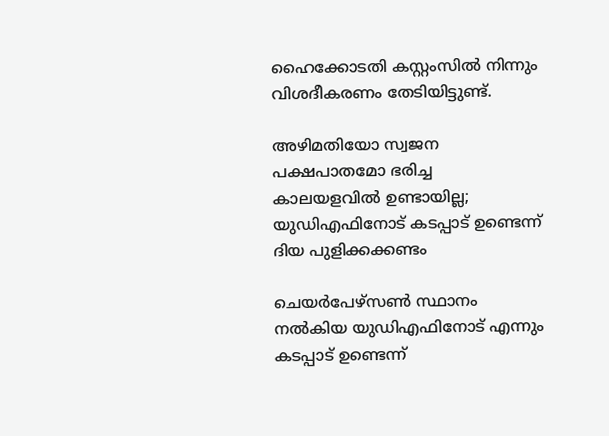ഹൈക്കോടതി കസ്റ്റംസിൽ നിന്നും വിശദീകരണം തേടിയിട്ടുണ്ട്.

അഴിമതിയോ സ്വജന പക്ഷപാതമോ ഭരിച്ച കാലയളവിൽ ഉണ്ടായില്ല; യുഡിഎഫിനോട് കടപ്പാട് ഉണ്ടെന്ന് ദിയ പുളിക്കക്കണ്ടം

ചെയർപേഴ്സൺ സ്ഥാനം നൽകിയ യുഡിഎഫിനോട് എന്നും കടപ്പാട് ഉണ്ടെന്ന്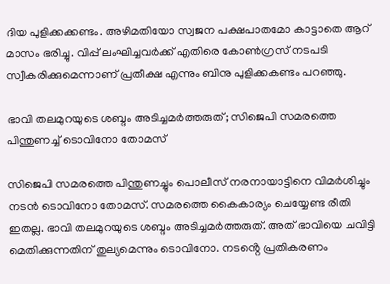ദിയ പുളിക്കക്കണ്ടം. അഴിമതിയോ സ്വജന പക്ഷപാതമോ കാട്ടാതെ ആറ് മാസം ഭരിച്ചു. വിപ്പ് ലംഘിച്ചവർക്ക് എതിരെ കോൺഗ്രസ് നടപടി സ്വീകരിക്കുമെന്നാണ് പ്രതീക്ഷ എന്നും ബിനു പുളിക്കകണ്ടം പറഞ്ഞു.

ഭാവി തലമുറയുടെ ശബ്ദം അടിച്ചമർത്തരുത്; സിജെപി സമരത്തെ പിന്തുണച്ച് ടൊവിനോ തോമസ്

സിജെപി സമരത്തെ പിന്തുണച്ചും പൊലീസ് നരനായാട്ടിനെ വിമർശിച്ചും നടൻ ടൊവിനോ തോമസ്. സമരത്തെ കൈകാര്യം ചെയ്യേണ്ട രീതി ഇതല്ല. ഭാവി തലമുറയുടെ ശബ്ദം അടിച്ചമർത്തരുത്. അത് ഭാവിയെ ചവിട്ടി മെതിക്കുന്നതിന് തുല്യമെന്നും ടൊവിനോ. നടൻ്റെ പ്രതികരണം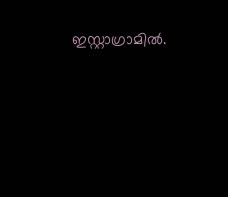ഇസ്റ്റാഗ്രാമിൽ.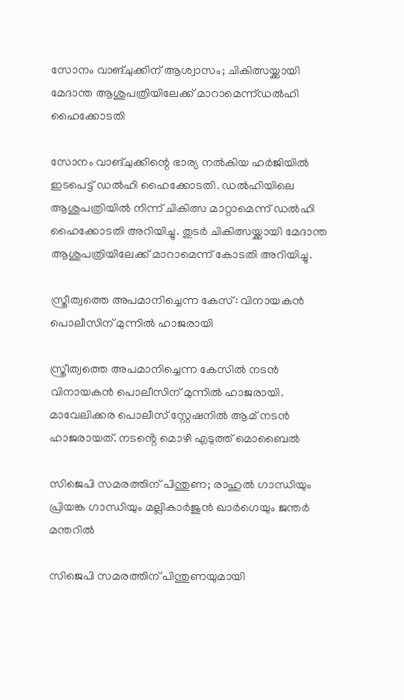സോനം വാങ്ചുക്കിന് ആശ്വാസം; ചികിത്സയ്ക്കായി മേദാന്ത ആശുപത്രിയിലേക്ക് മാറാമെന്ന്ഡൽഹി ഹൈക്കോടതി

സോനം വാങ്ചുക്കിന്റെ ഭാര്യ നൽകിയ ഹർജിയിൽ ഇടപെട്ട് ഡൽഹി ഹൈക്കോടതി. ഡൽഹിയിലെ ആശുപത്രിയിൽ നിന്ന് ചികിത്സ മാറ്റാമെന്ന് ഡൽഹി ഹൈക്കോടതി അറിയിച്ചു. തുടർ ചികിത്സയ്ക്കായി മേദാന്ത ആശുപത്രിയിലേക്ക് മാറാമെന്ന് കോടതി അറിയിച്ചു.

സ്ത്രീത്വത്തെ അപമാനിച്ചെന്ന കേസ്: വിനായകൻ പൊലീസിന് മുന്നിൽ ഹാജരായി

സ്ത്രീത്വത്തെ അപമാനിച്ചെന്ന കേസിൽ നടൻ വിനായകൻ പൊലീസിന് മുന്നിൽ ഹാജരായി. മാവേലിക്കര പൊലീസ് സ്റ്റേഷനിൽ ആമ് നടൻ ഹാജരായത്. നടൻ്റെ മൊഴി എടുത്ത് മൊബൈൽ

സിജെപി സമരത്തിന് പിന്തുണ; രാഹുൽ ഗാന്ധിയും പ്രിയങ്ക ഗാന്ധിയും മല്ലികാർജുൻ ഖാർഗെയും ജന്തർ മന്തറിൽ

സിജെപി സമരത്തിന് പിന്തുണയുമായി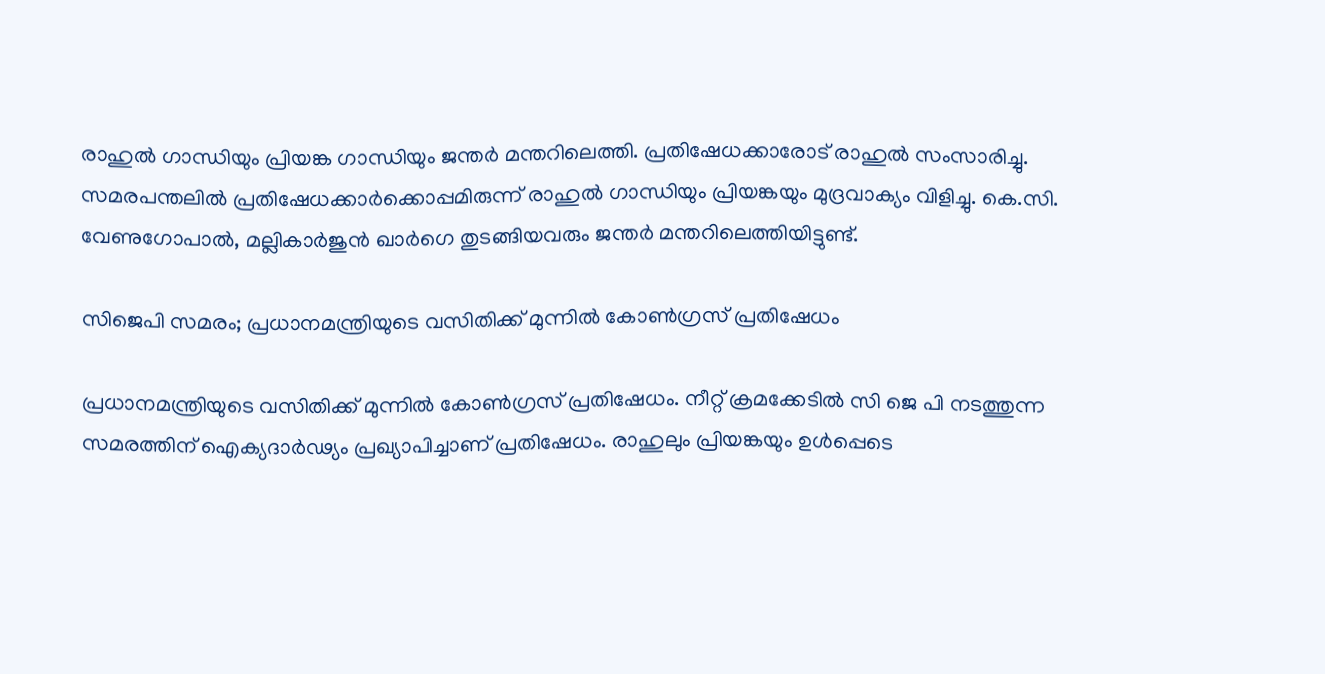രാഹുൽ ഗാന്ധിയും പ്രിയങ്ക ഗാന്ധിയും ജന്തർ മന്തറിലെത്തി. പ്രതിഷേധക്കാരോട് രാഹുൽ സംസാരിച്ചു. സമരപന്തലിൽ പ്രതിഷേധക്കാർക്കൊപ്പമിരുന്ന് രാഹുൽ ഗാന്ധിയും പ്രിയങ്കയും മുദ്രവാക്യം വിളിച്ചു. കെ.സി. വേണുഗോപാൽ, മല്ലികാർജുൻ ഖാർഗെ തുടങ്ങിയവരും ജന്തർ മന്തറിലെത്തിയിട്ടുണ്ട്.

സിജെപി സമരം; പ്രധാനമന്ത്രിയുടെ വസിതിക്ക് മുന്നിൽ കോൺഗ്രസ് പ്രതിഷേധം

പ്രധാനമന്ത്രിയുടെ വസിതിക്ക് മുന്നിൽ കോൺഗ്രസ് പ്രതിഷേധം. നീറ്റ് ക്രമക്കേടിൽ സി ജെ പി നടത്തുന്ന സമരത്തിന് ഐക്യദാർഢ്യം പ്രഖ്യാപിച്ചാണ് പ്രതിഷേധം. രാഹുലും പ്രിയങ്കയും ഉൾപ്പെടെ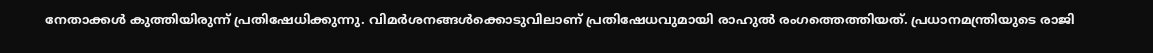നേതാക്കൾ കുത്തിയിരുന്ന് പ്രതിഷേധിക്കുന്നു. വിമർശനങ്ങൾക്കൊടുവിലാണ് പ്രതിഷേധവുമായി രാഹുൽ രംഗത്തെത്തിയത്. പ്രധാനമന്ത്രിയുടെ രാജി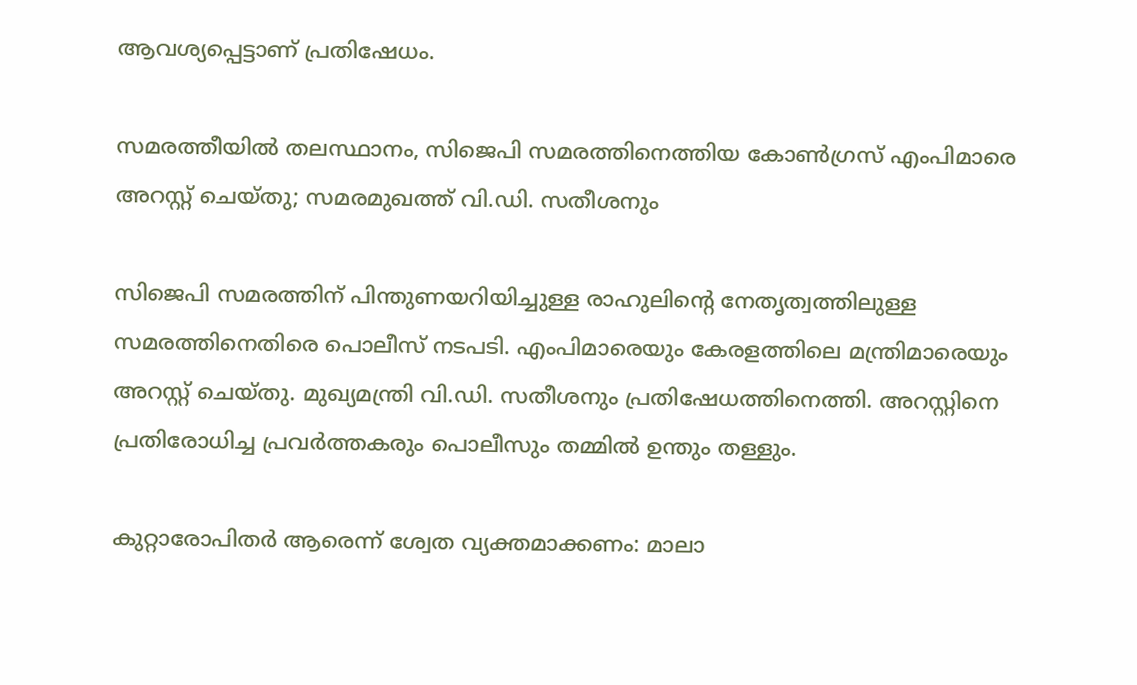ആവശ്യപ്പെട്ടാണ് പ്രതിഷേധം.

സമരത്തീയിൽ തലസ്ഥാനം, സിജെപി സമരത്തിനെത്തിയ കോൺഗ്രസ് എംപിമാരെ അറസ്റ്റ് ചെയ്തു; സമരമുഖത്ത് വി.ഡി. സതീശനും

സിജെപി സമരത്തിന് പിന്തുണയറിയിച്ചുള്ള രാഹുലിന്റെ നേതൃത്വത്തിലുള്ള സമരത്തിനെതിരെ പൊലീസ് നടപടി. എംപിമാരെയും കേരളത്തിലെ മന്ത്രിമാരെയും അറസ്റ്റ് ചെയ്തു. മുഖ്യമന്ത്രി വി.ഡി. സതീശനും പ്രതിഷേധത്തിനെത്തി. അറസ്റ്റിനെ പ്രതിരോധിച്ച പ്രവർത്തകരും പൊലീസും തമ്മിൽ ഉന്തും തള്ളും.

കുറ്റാരോപിതര്‍ ആരെന്ന് ശ്വേത വ്യക്തമാക്കണം: മാലാ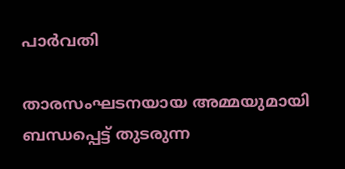പാര്‍വതി

താരസംഘടനയായ അമ്മയുമായി ബന്ധപ്പെട്ട് തുടരുന്ന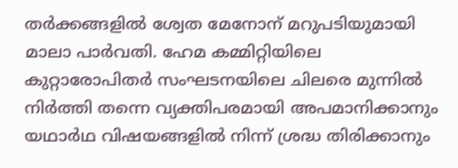തര്‍ക്കങ്ങളില്‍ ശ്വേത മേനോന് മറുപടിയുമായി മാലാ പാര്‍വതി. ഹേമ കമ്മിറ്റിയിലെ കുറ്റാരോപിതര്‍ സംഘടനയിലെ ചിലരെ മുന്നില്‍ നിര്‍ത്തി തന്നെ വ്യക്തിപരമായി അപമാനിക്കാനും യഥാര്‍ഥ വിഷയങ്ങളില്‍ നിന്ന് ശ്രദ്ധ തിരിക്കാനും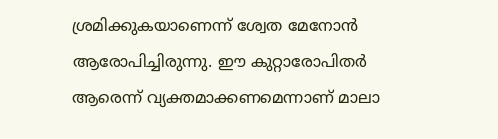ശ്രമിക്കുകയാണെന്ന് ശ്വേത മേനോന്‍ ആരോപിച്ചിരുന്നു. ഈ കുറ്റാരോപിതര്‍ ആരെന്ന് വ്യക്തമാക്കണമെന്നാണ് മാലാ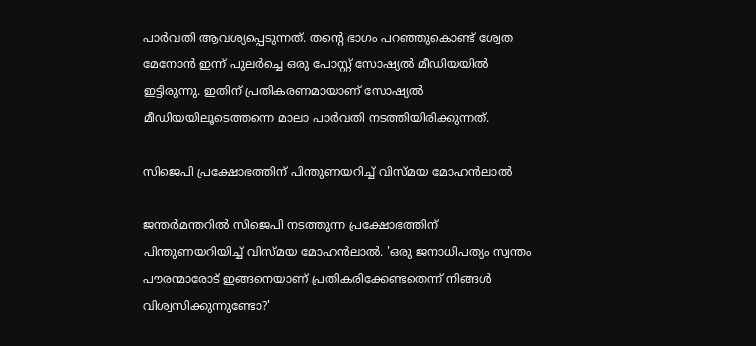പാര്‍വതി ആവശ്യപ്പെടുന്നത്. തന്‍റെ ഭാഗം പറഞ്ഞുകൊണ്ട് ശ്വേത മേനോന്‍ ഇന്ന് പുലര്‍ച്ചെ ഒരു പോസ്റ്റ് സോഷ്യല്‍ മീഡിയയില്‍ ഇട്ടിരുന്നു. ഇതിന് പ്രതികരണമായാണ് സോഷ്യല്‍ മീഡിയയിലൂടെത്തന്നെ മാലാ പാര്‍വതി നടത്തിയിരിക്കുന്നത്.

സിജെപി പ്രക്ഷോഭത്തിന് പിന്തുണയറിച്ച് വിസ്മയ മോഹന്‍ലാല്‍

ജന്തര്‍മന്തറില്‍ സിജെപി നടത്തുന്ന പ്രക്ഷോഭത്തിന് പിന്തുണയറിയിച്ച് വിസ്മയ മോഹന്‍ലാല്‍. 'ഒരു ജനാധിപത്യം സ്വന്തം പൗരന്മാരോട് ഇങ്ങനെയാണ് പ്രതികരിക്കേണ്ടതെന്ന് നിങ്ങൾ വിശ്വസിക്കുന്നുണ്ടോ?'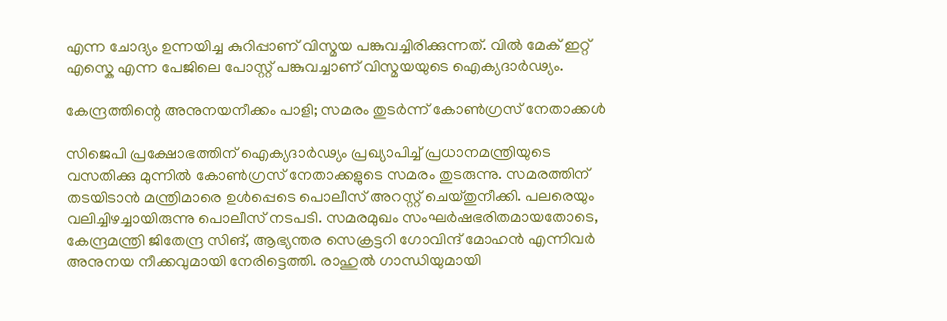എന്ന ചോദ്യം ഉന്നയിച്ച കുറിപ്പാണ് വിസ്മയ പങ്കുവച്ചിരിക്കുന്നത്. വിൽ മേക് ഇറ്റ് എസ്കെ എന്ന പേജിലെ പോസ്റ്റ് പങ്കുവച്ചാണ് വിസ്മയയുടെ ഐക്യദാര്‍ഢ്യം.

കേന്ദ്രത്തിന്റെ അനുനയനീക്കം പാളി; സമരം തുടര്‍ന്ന് കോണ്‍ഗ്രസ് നേതാക്കള്‍

സിജെപി പ്രക്ഷോഭത്തിന് ഐക്യദാര്‍ഢ്യം പ്രഖ്യാപിച്ച് പ്രധാനമന്ത്രിയുടെ വസതിക്കു മുന്നില്‍ കോണ്‍ഗ്രസ് നേതാക്കളുടെ സമരം തുടരുന്നു. സമരത്തിന് തടയിടാന്‍ മന്ത്രിമാരെ ഉള്‍പ്പെടെ പൊലീസ് അറസ്റ്റ് ചെയ്തുനീക്കി. പലരെയും വലിച്ചിഴച്ചായിരുന്നു പൊലീസ് നടപടി. സമരമുഖം സംഘര്‍ഷഭരിതമായതോടെ, കേന്ദ്രമന്ത്രി ജിതേന്ദ്ര സിങ്, ആഭ്യന്തര സെക്രട്ടറി ഗോവിന്ദ് മോഹന്‍ എന്നിവര്‍ അനുനയ നീക്കവുമായി നേരിട്ടെത്തി. രാഹുല്‍ ഗാന്ധിയുമായി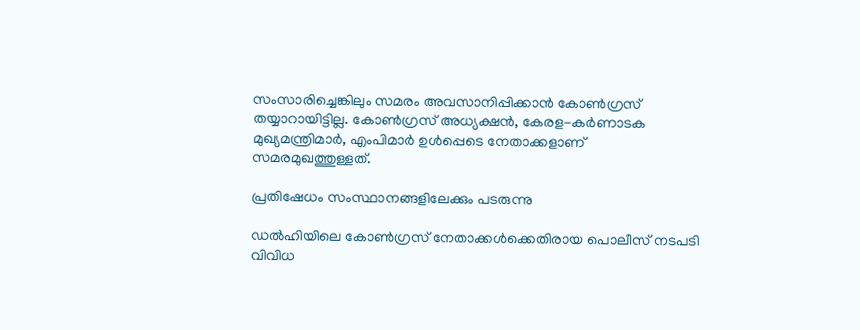സംസാരിച്ചെങ്കിലും സമരം അവസാനിപ്പിക്കാന്‍ കോണ്‍ഗ്രസ് തയ്യാറായിട്ടില്ല. കോണ്‍ഗ്രസ് അധ്യക്ഷന്‍, കേരള-കര്‍ണാടക മുഖ്യമന്ത്രിമാര്‍, എംപിമാര്‍ ഉള്‍പ്പെടെ നേതാക്കളാണ് സമരമുഖത്തുള്ളത്.

പ്രതിഷേധം സംസ്ഥാനങ്ങളിലേക്കും പടരുന്നു

ഡൽഹിയിലെ കോൺഗ്രസ് നേതാക്കൾക്കെതിരായ പൊലീസ് നടപടി വിവിധ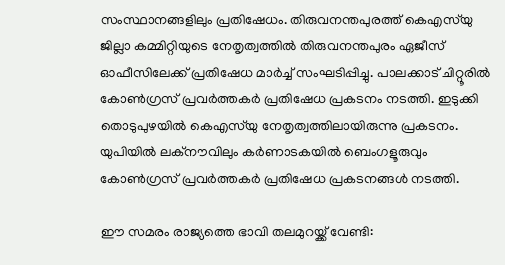സംസ്ഥാനങ്ങളിലും പ്രതിഷേധം. തിരുവനന്തപുരത്ത് കെഎസ്‌യു ജില്ലാ കമ്മിറ്റിയുടെ നേതൃത്വത്തിൽ തിരുവനന്തപുരം ഏജീസ് ഓഫീസിലേക്ക് പ്രതിഷേധ മാർച്ച് സംഘടിപ്പിച്ചു. പാലക്കാട് ചിറ്റൂരില്‍ കോണ്‍ഗ്രസ് പ്രവര്‍ത്തകര്‍ പ്രതിഷേധ പ്രകടനം നടത്തി. ഇടുക്കി തൊടുപുഴയില്‍ കെഎസ്‌യു നേതൃത്വത്തിലായിരുന്നു പ്രകടനം. യുപിയില്‍ ലക്‌നൗവിലും കര്‍ണാടകയില്‍ ബെംഗളൂരുവും കോണ്‍ഗ്രസ് പ്രവര്‍ത്തകര്‍ പ്രതിഷേധ പ്രകടനങ്ങള്‍ നടത്തി.

ഈ സമരം രാജ്യത്തെ ഭാവി തലമുറയ്ക്ക് വേണ്ടി: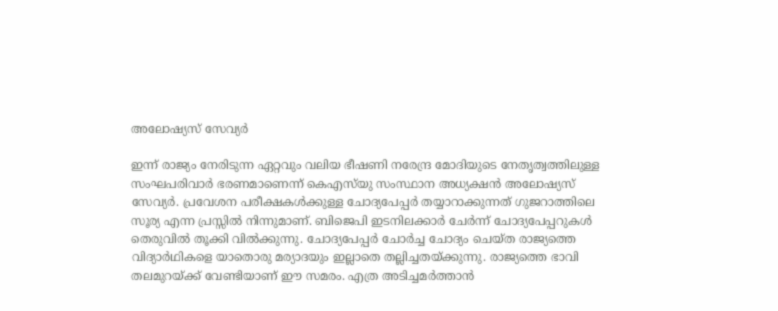അലോഷ്യസ് സേവ്യർ

ഇന്ന് രാജ്യം നേരിടുന്ന ഏറ്റവും വലിയ ഭീഷണി നരേന്ദ്ര മോദിയുടെ നേതൃത്വത്തിലുള്ള സംഘപരിവാർ ഭരണമാണെന്ന് കെഎസ്‍യു സംസ്ഥാന അധ്യക്ഷന്‍ അലോഷ്യസ് സേവ്യര്‍. പ്രവേശന പരീക്ഷകൾക്കുള്ള ചോദ്യപേപ്പർ തയ്യാറാക്കുന്നത് ഗുജറാത്തിലെ സൂര്യ എന്ന പ്രസ്സിൽ നിന്നുമാണ്. ബിജെപി ഇടനിലക്കാർ ചേർന്ന് ചോദ്യപേപ്പറുകൾ തെരുവിൽ തൂക്കി വിൽക്കുന്നു. ചോദ്യപേപ്പര്‍ ചോര്‍ച്ച ചോദ്യം ചെയ്ത രാജ്യത്തെ വിദ്യാർഥികളെ യാതൊരു മര്യാദയും ഇല്ലാതെ തല്ലിച്ചതയ്ക്കുന്നു. രാജ്യത്തെ ഭാവി തലമുറയ്ക്ക് വേണ്ടിയാണ് ഈ സമരം. എത്ര അടിച്ചമർത്താൻ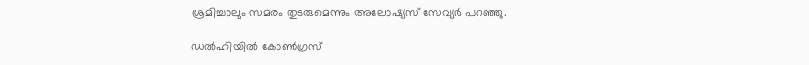ശ്രമിച്ചാലും സമരം തുടരുമെന്നും അലോഷ്യസ് സേവ്യര്‍ പറഞ്ഞു.

ഡല്‍ഹിയില്‍ കോണ്‍ഗ്രസ്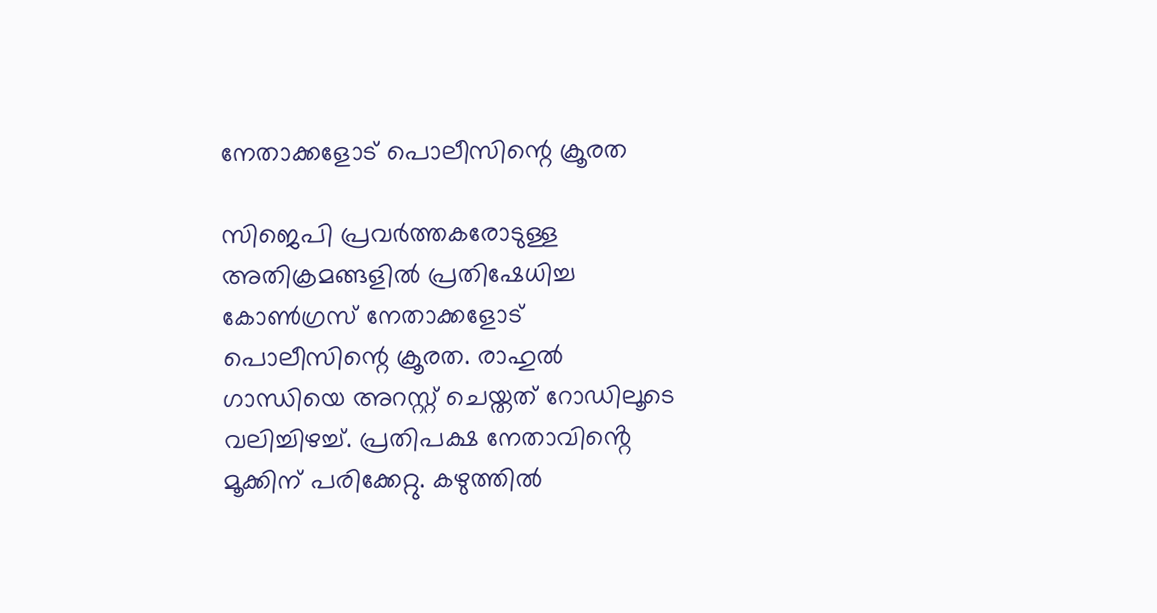നേതാക്കളോട് പൊലീസിന്റെ ക്രൂരത

സിജെപി പ്രവർത്തകരോടുള്ള അതിക്രമങ്ങളിൽ പ്രതിഷേധിച്ച കോൺഗ്രസ് നേതാക്കളോട് പൊലീസിന്റെ ക്രൂരത. രാഹുൽ ഗാന്ധിയെ അറസ്റ്റ് ചെയ്തത് റോഡിലൂടെ വലിച്ചിഴച്ച്. പ്രതിപക്ഷ നേതാവിൻ്റെ മൂക്കിന് പരിക്കേറ്റു. കഴുത്തിൽ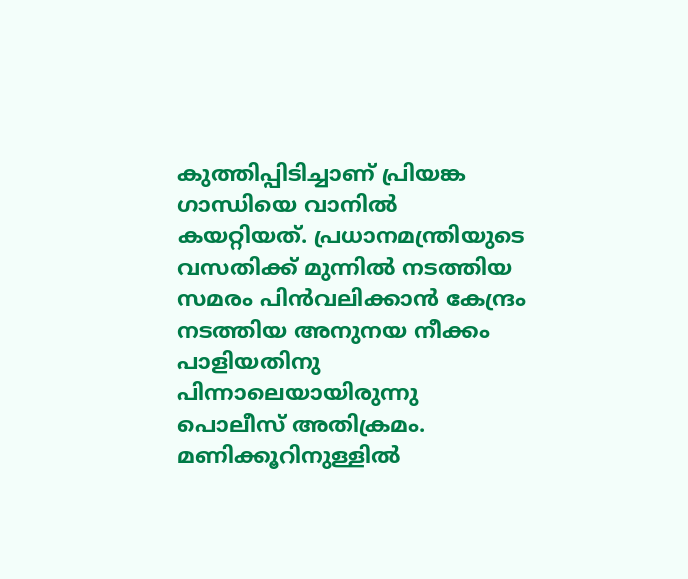കുത്തിപ്പിടിച്ചാണ് പ്രിയങ്ക ഗാന്ധിയെ വാനിൽ കയറ്റിയത്. പ്രധാനമന്ത്രിയുടെ വസതിക്ക് മുന്നിൽ നടത്തിയ സമരം പിന്‍വലിക്കാന്‍ കേന്ദ്രം നടത്തിയ അനുനയ നീക്കം പാളിയതിനു പിന്നാലെയായിരുന്നു പൊലീസ് അതിക്രമം. മണിക്കൂറിനുള്ളില്‍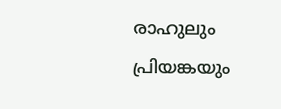രാഹുലും പ്രിയങ്കയും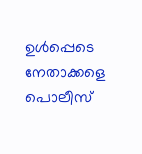ഉള്‍പ്പെടെ നേതാക്കളെ പൊലീസ്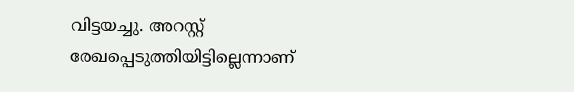വിട്ടയച്ചു. അറസ്റ്റ് രേഖപ്പെടുത്തിയിട്ടില്ലെന്നാണ്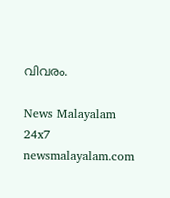വിവരം.

News Malayalam 24x7
newsmalayalam.com